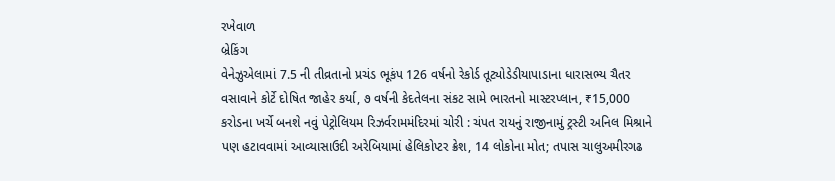રખેવાળ
બ્રેકિંગ
વેનેઝુએલામાં 7.5 ની તીવ્રતાનો પ્રચંડ ભૂકંપ 126 વર્ષનો રેકોર્ડ તૂટ્યોડેડીયાપાડાના ધારાસભ્ય ચૈતર વસાવાને કોર્ટે દોષિત જાહેર કર્યા, ૭ વર્ષની કેદતેલના સંકટ સામે ભારતનો માસ્ટરપ્લાન, ₹15,000 કરોડના ખર્ચે બનશે નવું પેટ્રોલિયમ રિઝર્વરામમંદિરમાં ચોરી : ચંપત રાયનું રાજીનામું ટ્રસ્ટી અનિલ મિશ્રાને પણ હટાવવામાં આવ્યાસાઉદી અરેબિયામાં હેલિકોપ્ટર ક્રેશ, 14 લોકોના મોત; તપાસ ચાલુઅમીરગઢ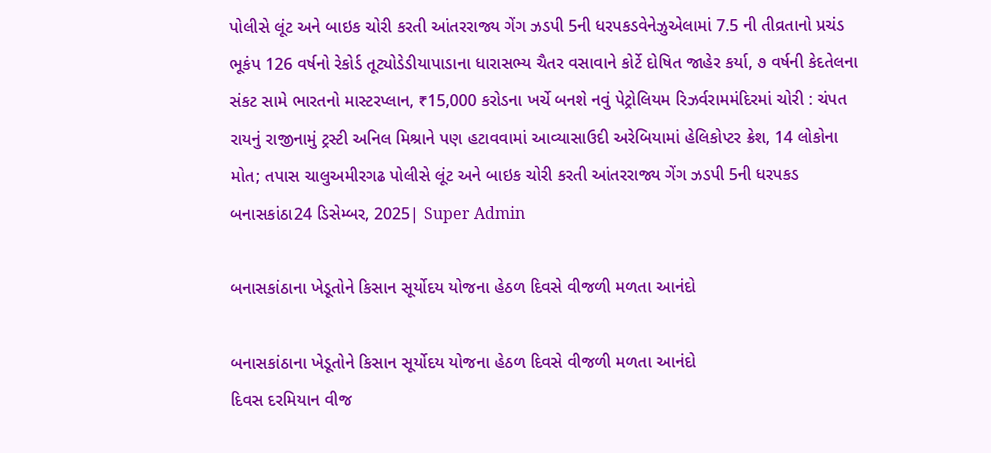પોલીસે લૂંટ અને બાઇક ચોરી કરતી આંતરરાજ્ય ગેંગ ઝડપી 5ની ધરપકડવેનેઝુએલામાં 7.5 ની તીવ્રતાનો પ્રચંડ ભૂકંપ 126 વર્ષનો રેકોર્ડ તૂટ્યોડેડીયાપાડાના ધારાસભ્ય ચૈતર વસાવાને કોર્ટે દોષિત જાહેર કર્યા, ૭ વર્ષની કેદતેલના સંકટ સામે ભારતનો માસ્ટરપ્લાન, ₹15,000 કરોડના ખર્ચે બનશે નવું પેટ્રોલિયમ રિઝર્વરામમંદિરમાં ચોરી : ચંપત રાયનું રાજીનામું ટ્રસ્ટી અનિલ મિશ્રાને પણ હટાવવામાં આવ્યાસાઉદી અરેબિયામાં હેલિકોપ્ટર ક્રેશ, 14 લોકોના મોત; તપાસ ચાલુઅમીરગઢ પોલીસે લૂંટ અને બાઇક ચોરી કરતી આંતરરાજ્ય ગેંગ ઝડપી 5ની ધરપકડ
બનાસકાંઠા24 ડિસેમ્બર, 2025| Super Admin

બનાસકાંઠાના ખેડૂતોને કિસાન સૂર્યોદય યોજના હેઠળ દિવસે વીજળી મળતા આનંદો

બનાસકાંઠાના ખેડૂતોને કિસાન સૂર્યોદય યોજના હેઠળ દિવસે વીજળી મળતા આનંદો
દિવસ દરમિયાન વીજ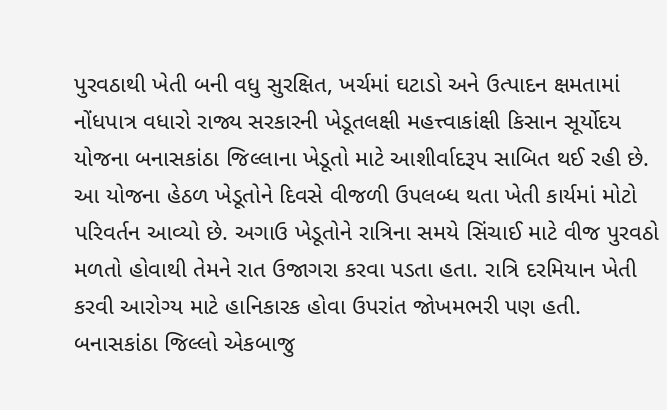પુરવઠાથી ખેતી બની વધુ સુરક્ષિત, ખર્ચમાં ઘટાડો અને ઉત્પાદન ક્ષમતામાં નોંધપાત્ર વધારો રાજ્ય સરકારની ખેડૂતલક્ષી મહત્ત્વાકાંક્ષી કિસાન સૂર્યોદય યોજના બનાસકાંઠા જિલ્લાના ખેડૂતો માટે આશીર્વાદરૂપ સાબિત થઈ રહી છે. આ યોજના હેઠળ ખેડૂતોને દિવસે વીજળી ઉપલબ્ધ થતા ખેતી કાર્યમાં મોટો પરિવર્તન આવ્યો છે. અગાઉ ખેડૂતોને રાત્રિના સમયે સિંચાઈ માટે વીજ પુરવઠો મળતો હોવાથી તેમને રાત ઉજાગરા કરવા પડતા હતા. રાત્રિ દરમિયાન ખેતી કરવી આરોગ્ય માટે હાનિકારક હોવા ઉપરાંત જોખમભરી પણ હતી. બનાસકાંઠા જિલ્લો એકબાજુ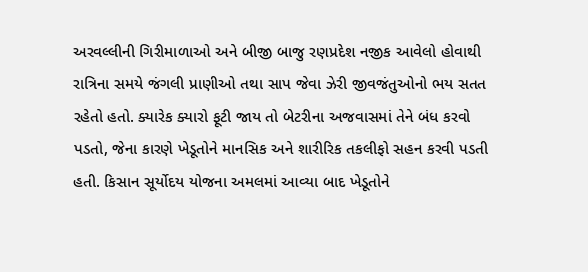અરવલ્લીની ગિરીમાળાઓ અને બીજી બાજુ રણપ્રદેશ નજીક આવેલો હોવાથી રાત્રિના સમયે જંગલી પ્રાણીઓ તથા સાપ જેવા ઝેરી જીવજંતુઓનો ભય સતત રહેતો હતો. ક્યારેક ક્યારો ફૂટી જાય તો બેટરીના અજવાસમાં તેને બંધ કરવો પડતો, જેના કારણે ખેડૂતોને માનસિક અને શારીરિક તકલીફો સહન કરવી પડતી હતી. કિસાન સૂર્યોદય યોજના અમલમાં આવ્યા બાદ ખેડૂતોને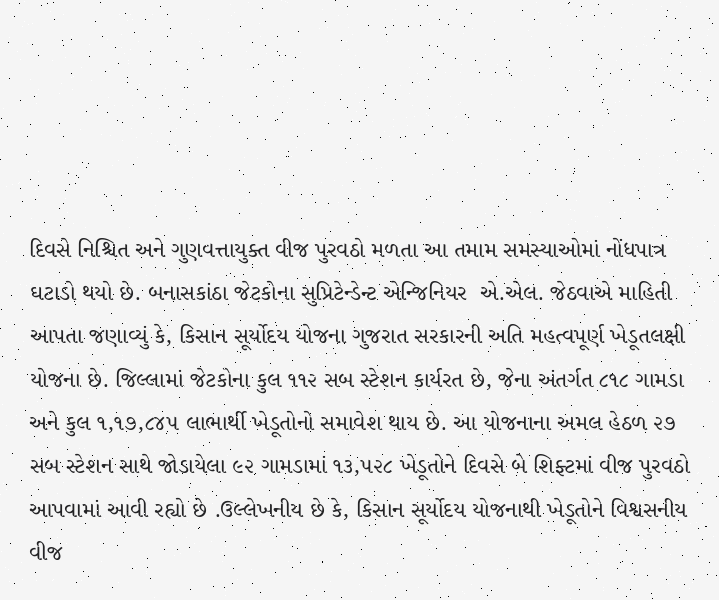દિવસે નિશ્ચિત અને ગુણવત્તાયુક્ત વીજ પુરવઠો મળતા આ તમામ સમસ્યાઓમાં નોંધપાત્ર ઘટાડો થયો છે. બનાસકાંઠા જેટકોના સુપ્રિટેન્ડેન્ટ એન્જિનિયર  એ.એલ. જેઠવાએ માહિતી આપતા જણાવ્યું કે, કિસાન સૂર્યોદય યોજના ગુજરાત સરકારની અતિ મહત્વપૂર્ણ ખેડૂતલક્ષી યોજના છે. જિલ્લામાં જેટકોના કુલ ૧૧૨ સબ સ્ટેશન કાર્યરત છે, જેના અંતર્ગત ૮૧૮ ગામડા અને કુલ ૧,૧૭,૮૪૫ લાભાર્થી ખેડૂતોનો સમાવેશ થાય છે. આ યોજનાના અમલ હેઠળ ૨૭ સબ સ્ટેશન સાથે જોડાયેલા ૯૨ ગામડામાં ૧૩,૫૨૮ ખેડૂતોને દિવસે બે શિફ્ટમાં વીજ પુરવઠો આપવામાં આવી રહ્યો છે .ઉલ્લેખનીય છે કે, કિસાન સૂર્યોદય યોજનાથી ખેડૂતોને વિશ્વસનીય વીજ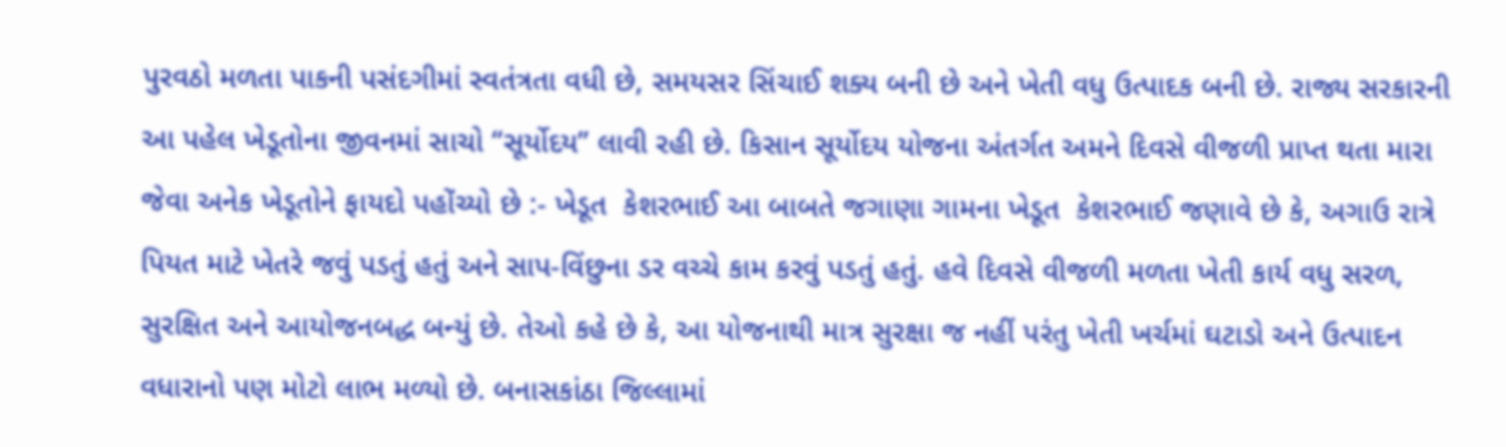પુરવઠો મળતા પાકની પસંદગીમાં સ્વતંત્રતા વધી છે, સમયસર સિંચાઈ શક્ય બની છે અને ખેતી વધુ ઉત્પાદક બની છે. રાજ્ય સરકારની આ પહેલ ખેડૂતોના જીવનમાં સાચો “સૂર્યોદય” લાવી રહી છે. કિસાન સૂર્યોદય યોજના અંતર્ગત અમને દિવસે વીજળી પ્રાપ્ત થતા મારા જેવા અનેક ખેડૂતોને ફાયદો પહોંચ્યો છે :- ખેડૂત  કેશરભાઈ આ બાબતે જગાણા ગામના ખેડૂત  કેશરભાઈ જણાવે છે કે, અગાઉ રાત્રે પિયત માટે ખેતરે જવું પડતું હતું અને સાપ-વિંછુના ડર વચ્ચે કામ કરવું પડતું હતું. હવે દિવસે વીજળી મળતા ખેતી કાર્ય વધુ સરળ, સુરક્ષિત અને આયોજનબદ્ધ બન્યું છે. તેઓ કહે છે કે, આ યોજનાથી માત્ર સુરક્ષા જ નહીં પરંતુ ખેતી ખર્ચમાં ઘટાડો અને ઉત્પાદન વધારાનો પણ મોટો લાભ મળ્યો છે. બનાસકાંઠા જિલ્લામાં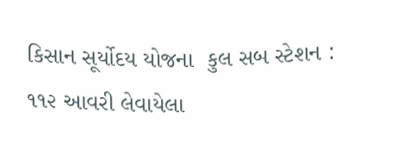કિસાન સૂર્યોદય યોજના  કુલ સબ સ્ટેશન : ૧૧૨ આવરી લેવાયેલા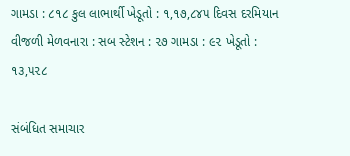ગામડા : ૮૧૮ કુલ લાભાર્થી ખેડૂતો : ૧,૧૭,૮૪૫ દિવસ દરમિયાન વીજળી મેળવનારા : સબ સ્ટેશન : ૨૭ ગામડા : ૯૨ ખેડૂતો : ૧૩,૫૨૮

સંબંધિત સમાચાર